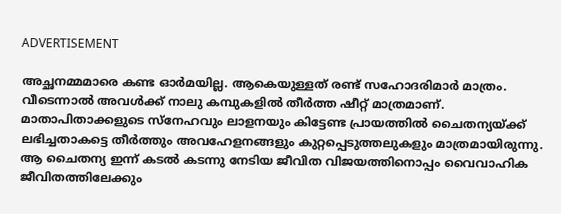ADVERTISEMENT

അച്ഛനമ്മമാരെ കണ്ട ഓർമയില്ല. ആകെയുള്ളത് രണ്ട് സഹോദരിമാർ മാത്രം. വീടെന്നാൽ അവൾക്ക് നാലു കമ്പുകളിൽ തീർത്ത ഷീറ്റ് മാത്രമാണ്. മാതാപിതാക്കളുടെ സ്നേഹവും ലാളനയും കിട്ടേണ്ട പ്രായത്തിൽ ചൈതന്യയ്ക്ക് ലഭിച്ചതാകട്ടെ തീർത്തും അവഹേളനങ്ങളും കുറ്റപ്പെടുത്തലുകളും മാത്രമായിരുന്നു. ആ ചൈതന്യ ഇന്ന് കടൽ കടന്നു നേടിയ ജീവിത വിജയത്തിനൊപ്പം വൈവാഹിക ജീവിതത്തിലേക്കും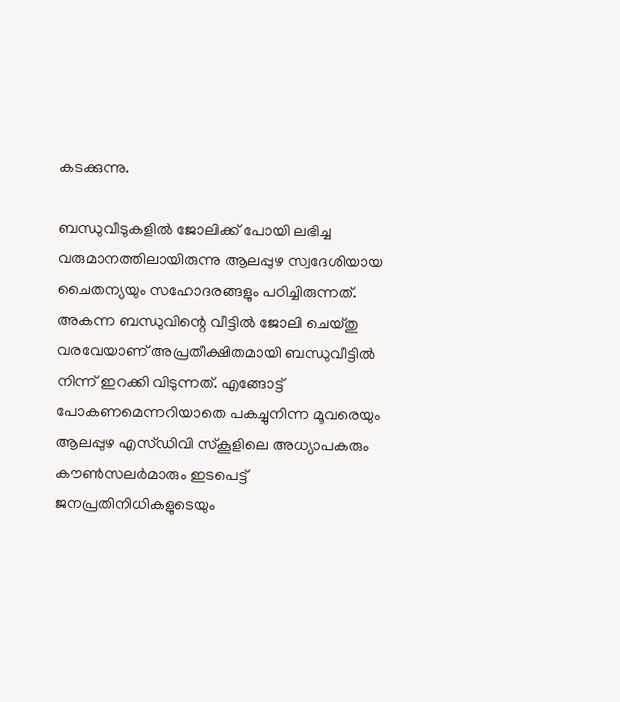കടക്കുന്നു.

ബന്ധുവീടുകളിൽ ജോലിക്ക് പോയി ലഭിച്ച വരുമാനത്തിലായിരുന്നു ആലപ്പുഴ സ്വദേശിയായ ചൈതന്യയും സഹോദരങ്ങളും പഠിച്ചിരുന്നത്. അകന്ന ബന്ധുവിന്റെ വീട്ടിൽ ജോലി ചെയ്തു വരവേയാണ് അപ്രതീക്ഷിതമായി ബന്ധുവീട്ടിൽ നിന്ന് ഇറക്കി വിടുന്നത്. എങ്ങോട്ട് പോകണമെന്നറിയാതെ പകച്ചുനിന്ന മൂവരെയും ആലപ്പുഴ എസ്ഡിവി സ്കൂളിലെ അധ്യാപകരും കൗൺസലർമാരും ഇടപെട്ട് ജനപ്രതിനിധികളുടെയും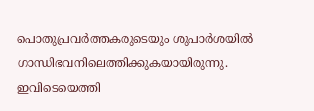പൊതുപ്രവർത്തകരുടെയും ശുപാർശയിൽ ഗാന്ധിഭവനിലെത്തിക്കുകയായിരുന്നു. ഇവിടെയെത്തി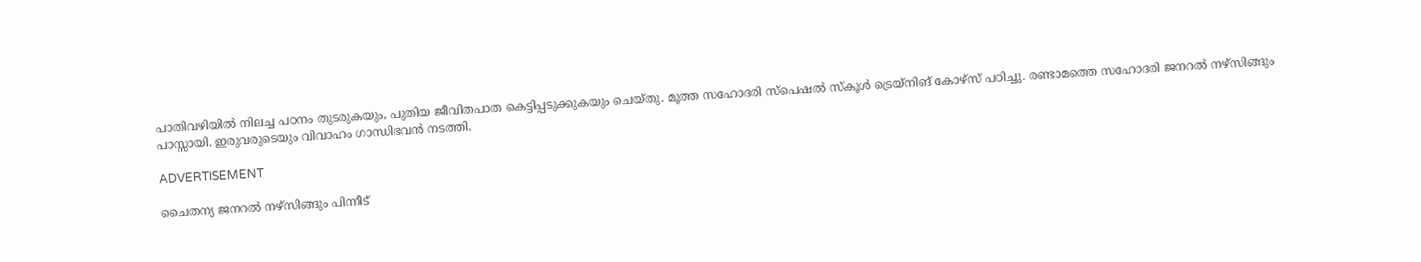പാതിവഴിയിൽ നിലച്ച പഠനം തുടരുകയും, പുതിയ ജീവിതപാത കെട്ടിപ്പടുക്കുകയും ചെയ്തു. മൂത്ത സഹോദരി സ്പെഷൽ സ്കൂൾ ട്രെയ്നിങ് കോഴ്സ് പഠിച്ചു. രണ്ടാമത്തെ സഹോദരി ജനറൽ നഴ്സിങ്ങും പാസ്സായി. ഇരുവരുടെയും വിവാഹം ഗാന്ധിഭവൻ നടത്തി.

ADVERTISEMENT

ചൈതന്യ ജനറൽ നഴ്സിങ്ങും പിന്നീട്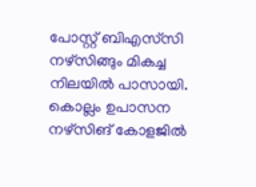പോസ്റ്റ് ബിഎസ്‌സി നഴ്സിങ്ങും മികച്ച നിലയിൽ പാസായി. കൊല്ലം ഉപാസന നഴ്‌സിങ് കോളജിൽ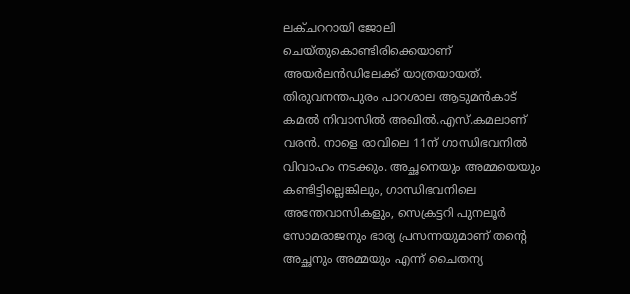ലക്ചററായി ജോലി ചെയ്തുകൊണ്ടിരിക്കെയാണ് അയർലൻഡിലേക്ക് യാത്രയായത്. തിരുവനന്തപുരം പാറശാല ആടുമൻകാട് കമൽ നിവാസിൽ അഖിൽ.എസ്.കമലാണ് വരൻ. നാളെ രാവിലെ 11ന് ഗാന്ധിഭവനിൽ വിവാഹം നടക്കും. അച്ഛനെയും അമ്മയെയും കണ്ടിട്ടില്ലെങ്കിലും, ഗാന്ധിഭവനിലെ അന്തേവാസികളും, സെക്രട്ടറി പുനലൂർ സോമരാജനും ഭാര്യ പ്രസന്നയുമാണ് തന്റെ അച്ഛനും അമ്മയും എന്ന് ചൈതന്യ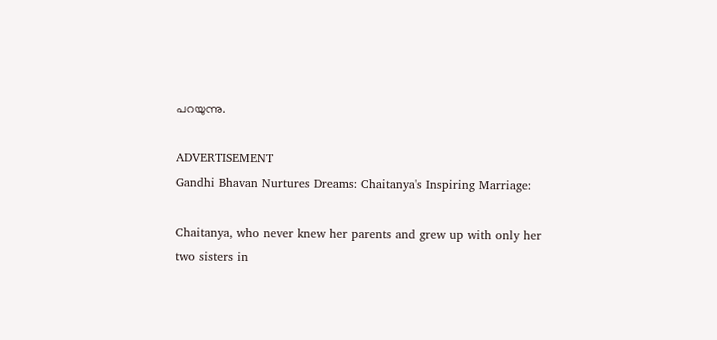പറയുന്നു.

ADVERTISEMENT
Gandhi Bhavan Nurtures Dreams: Chaitanya's Inspiring Marriage:

Chaitanya, who never knew her parents and grew up with only her two sisters in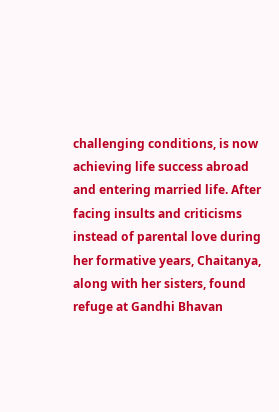challenging conditions, is now achieving life success abroad and entering married life. After facing insults and criticisms instead of parental love during her formative years, Chaitanya, along with her sisters, found refuge at Gandhi Bhavan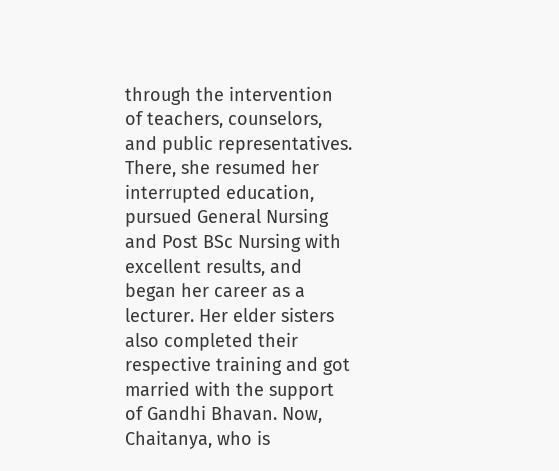through the intervention of teachers, counselors, and public representatives. There, she resumed her interrupted education, pursued General Nursing and Post BSc Nursing with excellent results, and began her career as a lecturer. Her elder sisters also completed their respective training and got married with the support of Gandhi Bhavan. Now, Chaitanya, who is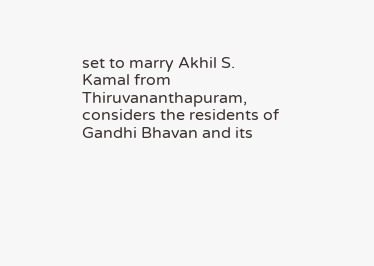set to marry Akhil S. Kamal from Thiruvananthapuram, considers the residents of Gandhi Bhavan and its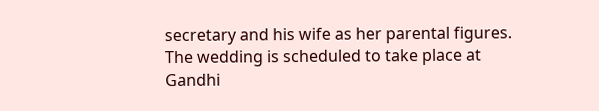secretary and his wife as her parental figures. The wedding is scheduled to take place at Gandhi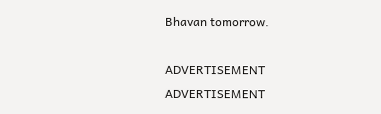Bhavan tomorrow.

ADVERTISEMENT
ADVERTISEMENT